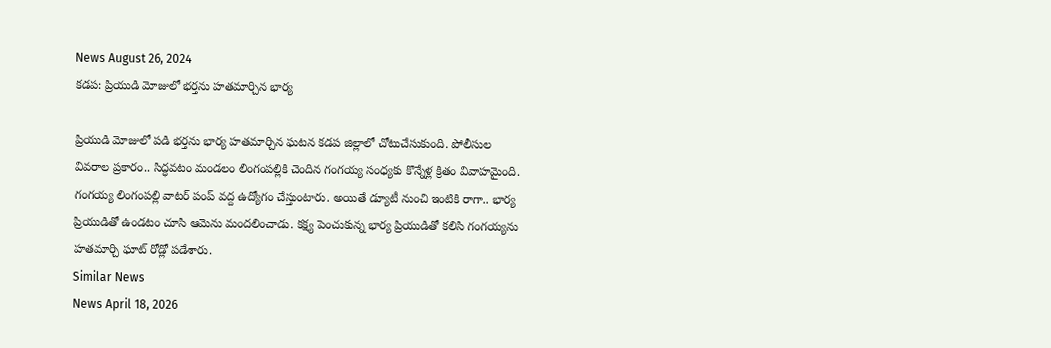News August 26, 2024
కడప: ప్రియుడి మోజులో భర్తను హతమార్చిన భార్య

ప్రియుడి మోజులో పడి భర్తను భార్య హతమార్చిన ఘటన కడప జిల్లాలో చోటుచేసుకుంది. పోలీసుల వివరాల ప్రకారం.. సిద్ధవటం మండలం లింగంపల్లికి చెందిన గంగయ్య సంధ్యకు కొన్నేళ్ల క్రితం వివాహమైంది. గంగయ్య లింగంపల్లి వాటర్ పంప్ వద్ద ఉద్యోగం చేస్తుంటారు. అయితే డ్యూటీ నుంచి ఇంటికి రాగా.. భార్య ప్రియుడితో ఉండటం చూసి ఆమెను మందలించాడు. కక్ష్య పెంచుకున్న భార్య ప్రియుడితో కలిసి గంగయ్యను హతమార్చి ఘాట్ రోడ్లో పడేశారు.
Similar News
News April 18, 2026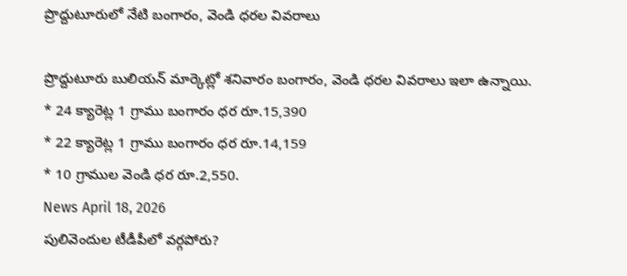ప్రొద్దుటూరులో నేటి బంగారం, వెండి ధరల వివరాలు

ప్రొద్దుటూరు బులియన్ మార్కెట్లో శనివారం బంగారం, వెండి ధరల వివరాలు ఇలా ఉన్నాయి.
* 24 క్యారెట్ల 1 గ్రాము బంగారం ధర రూ.15,390
* 22 క్యారెట్ల 1 గ్రాము బంగారం ధర రూ.14,159
* 10 గ్రాముల వెండి ధర రూ.2,550.
News April 18, 2026
పులివెందుల టీడీపీలో వర్గపోరు?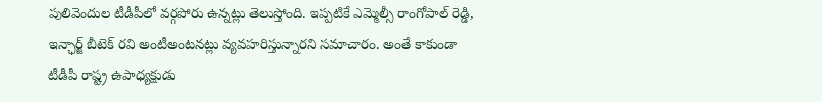పులివెందుల టీడీపీలో వర్గపోరు ఉన్నట్లు తెలుస్తోంది. ఇప్పటికే ఎమ్మెల్సీ రాంగోపాల్ రెడ్డి, ఇన్ఛార్జ్ బీటెక్ రవి అంటీఅంటనట్లు వ్యవహరిస్తున్నారని సమాచారం. అంతే కాకుండా టీడీపీ రాష్ట్ర ఉపాధ్యక్షుడు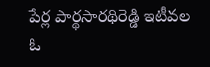పేర్ల పార్థసారథిరెడ్డి ఇటీవల ఓ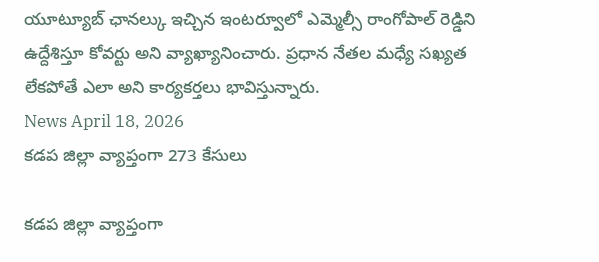యూట్యూబ్ ఛానల్కు ఇచ్చిన ఇంటర్వూలో ఎమ్మెల్సీ రాంగోపాల్ రెడ్డిని ఉద్దేశిస్తూ కోవర్టు అని వ్యాఖ్యానించారు. ప్రధాన నేతల మధ్యే సఖ్యత లేకపోతే ఎలా అని కార్యకర్తలు భావిస్తున్నారు.
News April 18, 2026
కడప జిల్లా వ్యాప్తంగా 273 కేసులు

కడప జిల్లా వ్యాప్తంగా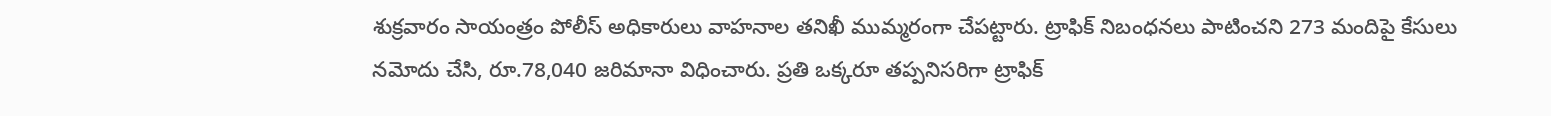శుక్రవారం సాయంత్రం పోలీస్ అధికారులు వాహనాల తనిఖీ ముమ్మరంగా చేపట్టారు. ట్రాఫిక్ నిబంధనలు పాటించని 273 మందిపై కేసులు నమోదు చేసి, రూ.78,040 జరిమానా విధించారు. ప్రతి ఒక్కరూ తప్పనిసరిగా ట్రాఫిక్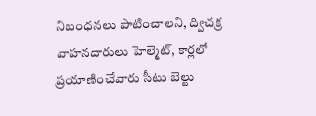నిబంధనలు పాటించాలని, ద్విచక్ర వాహనదారులు హెల్మెట్, కార్లలో ప్రయాణించేవారు సీటు బెల్టు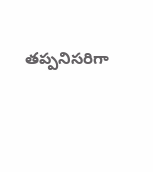తప్పనిసరిగా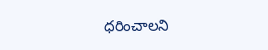ధరించాలని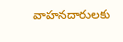వాహనదారులకు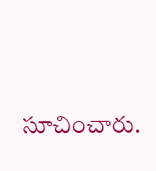సూచించారు.